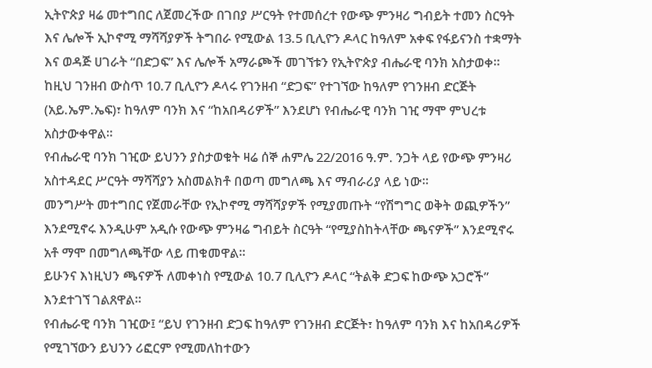ኢትዮጵያ ዛሬ መተግበር ለጀመረችው በገበያ ሥርዓት የተመሰረተ የውጭ ምንዛሪ ግብይት ተመን ስርዓት እና ሌሎች ኢኮኖሚ ማሻሻያዎች ትግበራ የሚውል 13.5 ቢሊዮን ዶላር ከዓለም አቀፍ የፋይናንስ ተቋማት እና ወዳጅ ሀገራት “በድጋፍ” እና ሌሎች አማራጮች መገኘቱን የኢትዮጵያ ብሔራዊ ባንክ አስታወቀ።
ከዚህ ገንዘብ ውስጥ 10.7 ቢሊዮን ዶላሩ የገንዘብ “ድጋፍ” የተገኘው ከዓለም የገንዘብ ድርጅት (አይ.ኤም.ኤፍ)፣ ከዓለም ባንክ እና “ከአበዳሪዎች” እንደሆነ የብሔራዊ ባንክ ገዢ ማሞ ምህረቱ አስታውቀዋል።
የብሔራዊ ባንክ ገዢው ይህንን ያስታወቁት ዛሬ ሰኞ ሐምሌ 22/2016 ዓ.ም. ንጋት ላይ የውጭ ምንዛሪ አስተዳደር ሥርዓት ማሻሻያን አስመልክቶ በወጣ መግለጫ እና ማብራሪያ ላይ ነው።
መንግሥት መተግበር የጀመራቸው የኢኮኖሚ ማሻሻያዎች የሚያመጡት “የሽግግር ወቅት ወጪዎችን” እንደሚኖሩ እንዲሁም አዲሱ የውጭ ምንዛሬ ግብይት ስርዓት “የሚያስከትላቸው ጫናዎች” እንደሚኖሩ አቶ ማሞ በመግለጫቸው ላይ ጠቁመዋል።
ይሁንና እነዚህን ጫናዎች ለመቀነስ የሚውል 10.7 ቢሊዮን ዶላር “ትልቅ ድጋፍ ከውጭ አጋሮች” እንደተገኘ ገልጸዋል።
የብሔራዊ ባንክ ገዢው፤ “ይህ የገንዘብ ድጋፍ ከዓለም የገንዘብ ድርጅት፣ ከዓለም ባንክ እና ከአበዳሪዎች የሚገኘውን ይህንን ሪፎርም የሚመለከተውን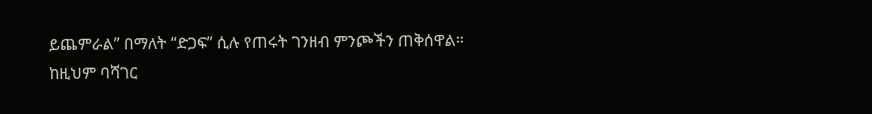ይጨምራል” በማለት “ድጋፍ” ሲሉ የጠሩት ገንዘብ ምንጮችን ጠቅሰዋል።
ከዚህም ባሻገር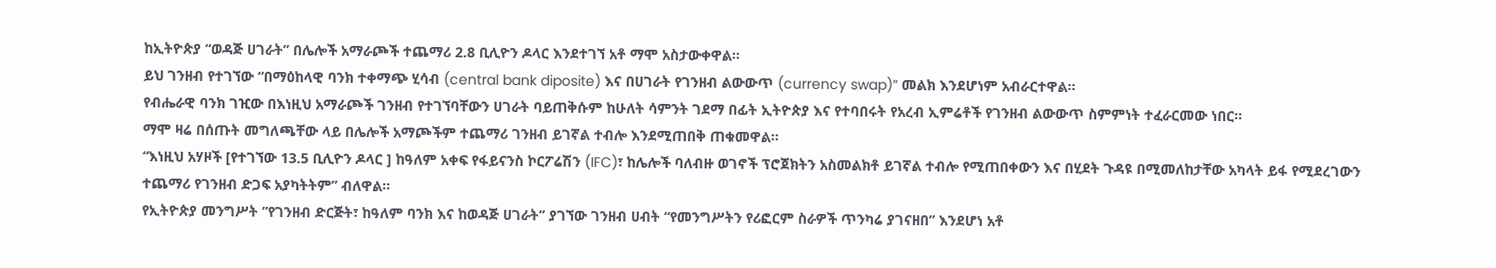ከኢትዮጵያ “ወዳጅ ሀገራት” በሌሎች አማራጮች ተጨማሪ 2.8 ቢሊዮን ዶላር እንደተገኘ አቶ ማሞ አስታውቀዋል።
ይህ ገንዘብ የተገኘው “በማዕከላዊ ባንክ ተቀማጭ ሂሳብ (central bank diposite) እና በሀገራት የገንዘብ ልውውጥ (currency swap)” መልክ እንደሆነም አብራርተዋል።
የብሔራዊ ባንክ ገዢው በእነዚህ አማራጮች ገንዘብ የተገኘባቸውን ሀገራት ባይጠቅሱም ከሁለት ሳምንት ገደማ በፊት ኢትዮጵያ እና የተባበሩት የአረብ ኢምሬቶች የገንዘብ ልውውጥ ስምምነት ተፈራርመው ነበር።
ማሞ ዛሬ በሰጡት መግለጫቸው ላይ በሌሎች አማጮችም ተጨማሪ ገንዘብ ይገኛል ተብሎ እንደሚጠበቅ ጠቁመዋል።
“እነዚህ አሃዞች [የተገኘው 13.5 ቢሊዮን ዶላር ] ከዓለም አቀፍ የፋይናንስ ኮርፖሬሽን (IFC)፣ ከሌሎች ባለብዙ ወገኖች ፕሮጀክትን አስመልክቶ ይገኛል ተብሎ የሚጠበቀውን እና በሂደት ጉዳዩ በሚመለከታቸው አካላት ይፋ የሚደረገውን ተጨማሪ የገንዘብ ድጋፍ አያካትትም” ብለዋል።
የኢትዮጵያ መንግሥት ”የገንዘብ ድርጅት፣ ከዓለም ባንክ እና ከወዳጅ ሀገራት” ያገኘው ገንዘብ ሀብት “የመንግሥትን የሪፎርም ስራዎች ጥንካሬ ያገናዘበ” እንደሆነ አቶ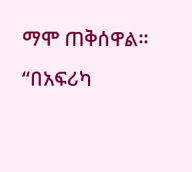ማሞ ጠቅሰዋል።
“በአፍሪካ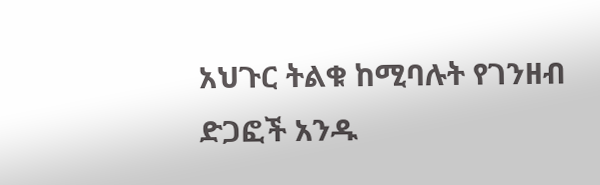አህጉር ትልቁ ከሚባሉት የገንዘብ ድጋፎች አንዱ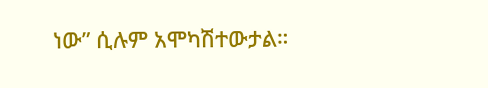ነው” ሲሉም አሞካሽተውታል።